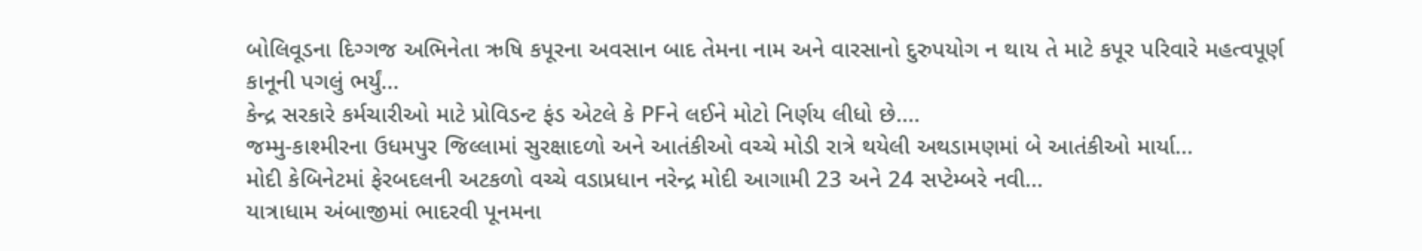બોલિવૂડના દિગ્ગજ અભિનેતા ઋષિ કપૂરના અવસાન બાદ તેમના નામ અને વારસાનો દુરુપયોગ ન થાય તે માટે કપૂર પરિવારે મહત્વપૂર્ણ કાનૂની પગલું ભર્યું...
કેન્દ્ર સરકારે કર્મચારીઓ માટે પ્રોવિડન્ટ ફંડ એટલે કે PFને લઈને મોટો નિર્ણય લીધો છે....
જમ્મુ-કાશ્મીરના ઉધમપુર જિલ્લામાં સુરક્ષાદળો અને આતંકીઓ વચ્ચે મોડી રાત્રે થયેલી અથડામણમાં બે આતંકીઓ માર્યા...
મોદી કેબિનેટમાં ફેરબદલની અટકળો વચ્ચે વડાપ્રધાન નરેન્દ્ર મોદી આગામી 23 અને 24 સપ્ટેમ્બરે નવી...
યાત્રાધામ અંબાજીમાં ભાદરવી પૂનમના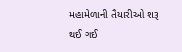મહામેળાની તૈયારીઓ શરૂ થઈ ગઈ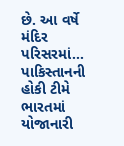છે. આ વર્ષે મંદિર પરિસરમાં...
પાકિસ્તાનની હોકી ટીમે ભારતમાં યોજાનારી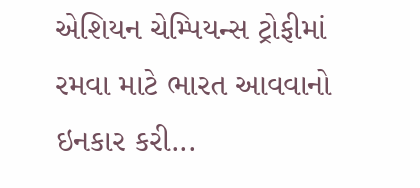એશિયન ચેમ્પિયન્સ ટ્રોફીમાં રમવા માટે ભારત આવવાનો ઇનકાર કરી...